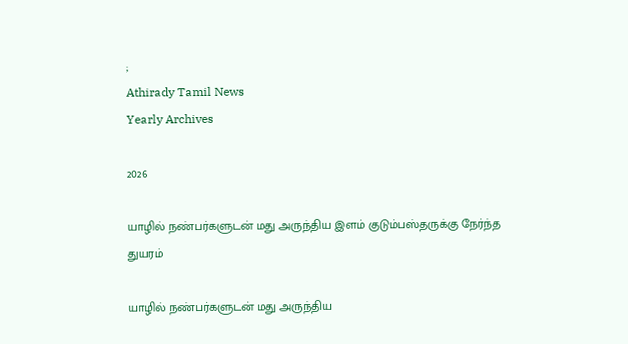;
Athirady Tamil News
Yearly Archives

2026

யாழில் நண்பர்களுடன் மது அருந்திய இளம் குடும்பஸ்தருக்கு நேர்ந்த துயரம்

யாழில் நண்பர்களுடன் மது அருந்திய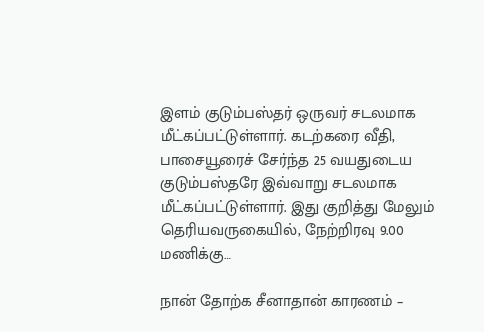இளம் குடும்பஸ்தர் ஒருவர் சடலமாக மீட்கப்பட்டுள்ளார். கடற்கரை வீதி, பாசையூரைச் சேர்ந்த 25 வயதுடைய குடும்பஸ்தரே இவ்வாறு சடலமாக மீட்கப்பட்டுள்ளார். இது குறித்து மேலும் தெரியவருகையில், நேற்றிரவு 9.00 மணிக்கு…

நான் தோற்க சீனாதான் காரணம் –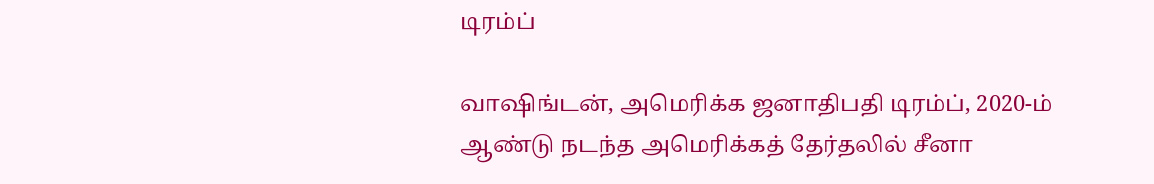டிரம்ப்

வாஷிங்டன், அமெரிக்க ஜனாதிபதி டிரம்ப், 2020-ம் ஆண்டு நடந்த அமெரிக்கத் தேர்தலில் சீனா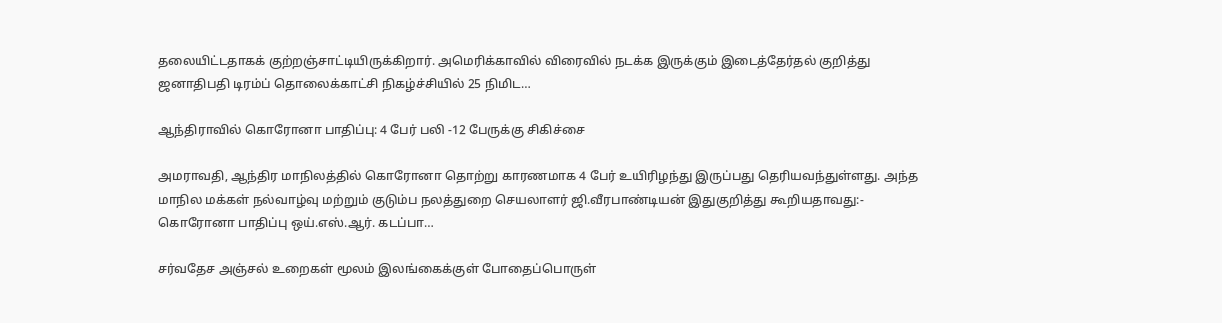தலையிட்டதாகக் குற்றஞ்சாட்டியிருக்கிறார். அமெரிக்காவில் விரைவில் நடக்க இருக்கும் இடைத்தேர்தல் குறித்து ஜனாதிபதி டிரம்ப் தொலைக்காட்சி நிகழ்ச்சியில் 25 நிமிட…

ஆந்திராவில் கொரோனா பாதிப்பு: 4 பேர் பலி -12 பேருக்கு சிகிச்சை

அமராவதி, ஆந்திர மாநிலத்தில் கொரோனா தொற்று காரணமாக 4 பேர் உயிரிழந்து இருப்பது தெரியவந்துள்ளது. அந்த மாநில மக்கள் நல்வாழ்வு மற்றும் குடும்ப நலத்துறை செயலாளர் ஜி.வீரபாண்டியன் இதுகுறித்து கூறியதாவது:- கொரோனா பாதிப்பு ஒய்.எஸ்.ஆர். கடப்பா…

சர்வதேச அஞ்சல் உறைகள் மூலம் இலங்கைக்குள் போதைப்பொருள்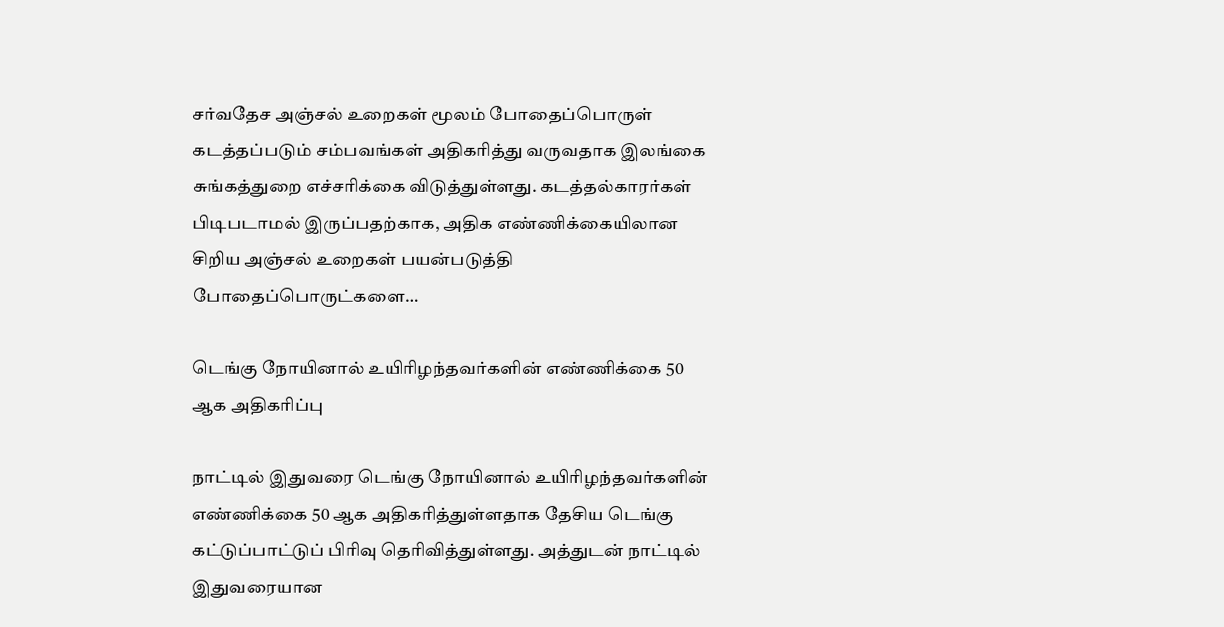சர்வதேச அஞ்சல் உறைகள் மூலம் போதைப்பொருள் கடத்தப்படும் சம்பவங்கள் அதிகரித்து வருவதாக இலங்கை சுங்கத்துறை எச்சரிக்கை விடுத்துள்ளது. கடத்தல்காரர்கள் பிடிபடாமல் இருப்பதற்காக, அதிக எண்ணிக்கையிலான சிறிய அஞ்சல் உறைகள் பயன்படுத்தி போதைப்பொருட்களை…

டெங்கு நோயினால் உயிரிழந்தவர்களின் எண்ணிக்கை 50 ஆக அதிகரிப்பு

நாட்டில் இதுவரை டெங்கு நோயினால் உயிரிழந்தவர்களின் எண்ணிக்கை 50 ஆக அதிகரித்துள்ளதாக தேசிய டெங்கு கட்டுப்பாட்டுப் பிரிவு தெரிவித்துள்ளது. அத்துடன் நாட்டில் இதுவரையான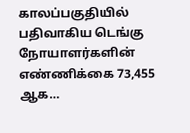காலப்பகுதியில் பதிவாகிய டெங்கு நோயாளர்களின் எண்ணிக்கை 73,455 ஆக…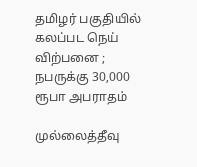தமிழர் பகுதியில் கலப்பட நெய் விற்பனை ; நபருக்கு 30,000 ரூபா அபராதம்

முல்லைத்தீவு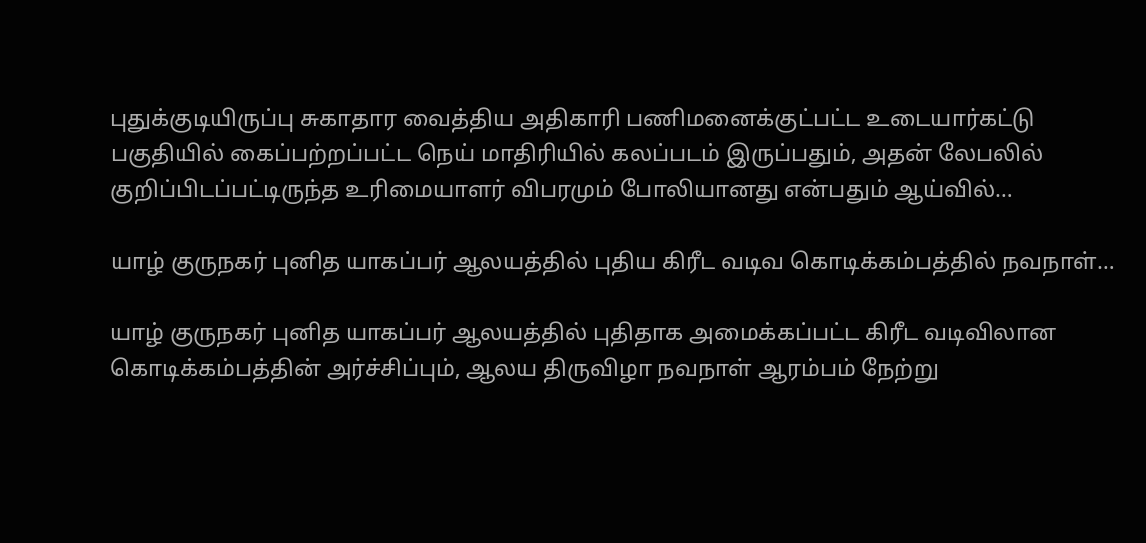புதுக்குடியிருப்பு சுகாதார வைத்திய அதிகாரி பணிமனைக்குட்பட்ட உடையார்கட்டு பகுதியில் கைப்பற்றப்பட்ட நெய் மாதிரியில் கலப்படம் இருப்பதும், அதன் லேபலில் குறிப்பிடப்பட்டிருந்த உரிமையாளர் விபரமும் போலியானது என்பதும் ஆய்வில்…

யாழ் குருநகர் புனித யாகப்பர் ஆலயத்தில் புதிய கிரீட வடிவ கொடிக்கம்பத்தில் நவநாள்…

யாழ் குருநகர் புனித யாகப்பர் ஆலயத்தில் புதிதாக அமைக்கப்பட்ட கிரீட வடிவிலான கொடிக்கம்பத்தின் அர்ச்சிப்பும், ஆலய திருவிழா நவநாள் ஆரம்பம் நேற்று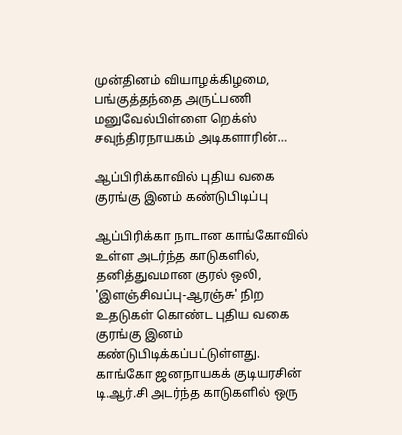முன்தினம் வியாழக்கிழமை, பங்குத்தந்தை அருட்பணி மனுவேல்பிள்ளை றெக்ஸ் சவுந்திரநாயகம் அடிகளாரின்…

ஆப்பிரிக்காவில் புதிய வகை குரங்கு இனம் கண்டுபிடிப்பு

ஆப்பிரிக்கா நாடான காங்கோவில் உள்ள அடர்ந்த காடுகளில், தனித்துவமான குரல் ஒலி, 'இளஞ்சிவப்பு-ஆரஞ்சு' நிற உதடுகள் கொண்ட புதிய வகை குரங்கு இனம் கண்டுபிடிக்கப்பட்டுள்ளது. காங்கோ ஜனநாயகக் குடியரசின் டி.ஆர்.சி அடர்ந்த காடுகளில் ஒரு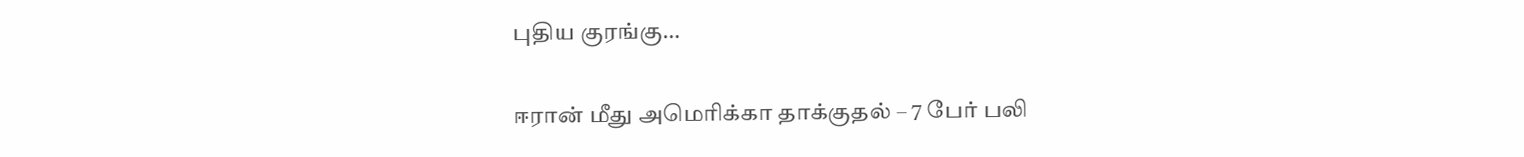புதிய குரங்கு…

ஈரான் மீது அமெரிக்கா தாக்குதல் – 7 பேர் பலி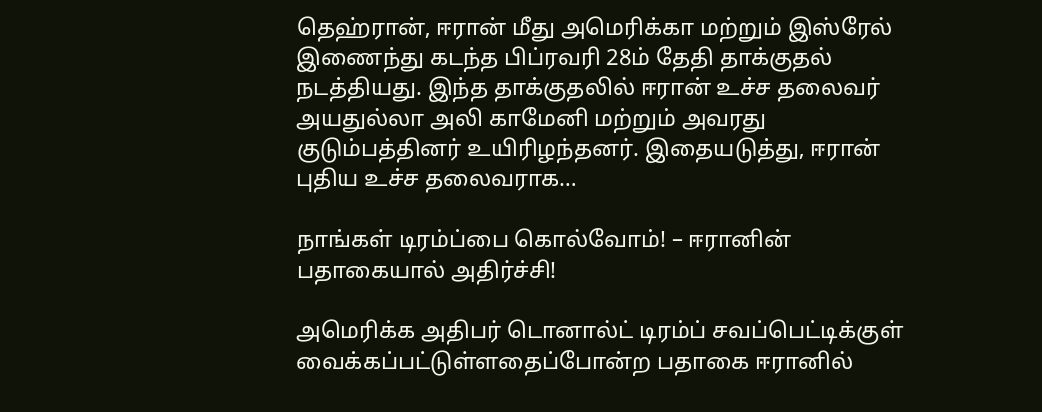தெஹ்ரான், ஈரான் மீது அமெரிக்கா மற்றும் இஸ்ரேல் இணைந்து கடந்த பிப்ரவரி 28ம் தேதி தாக்குதல் நடத்தியது. இந்த தாக்குதலில் ஈரான் உச்ச தலைவர் அயதுல்லா அலி காமேனி மற்றும் அவரது குடும்பத்தினர் உயிரிழந்தனர். இதையடுத்து, ஈரான் புதிய உச்ச தலைவராக…

நாங்கள் டிரம்ப்பை கொல்வோம்! – ஈரானின் பதாகையால் அதிர்ச்சி!

அமெரிக்க அதிபர் டொனால்ட் டிரம்ப் சவப்பெட்டிக்குள் வைக்கப்பட்டுள்ளதைப்போன்ற பதாகை ஈரானில்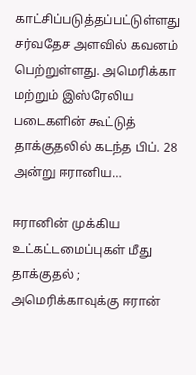காட்சிப்படுத்தப்பட்டுள்ளது சர்வதேச அளவில் கவனம் பெற்றுள்ளது. அமெரிக்கா மற்றும் இஸ்ரேலிய படைகளின் கூட்டுத் தாக்குதலில் கடந்த பிப். 28 அன்று ஈரானிய…

ஈரானின் முக்கிய உட்கட்டமைப்புகள் மீது தாக்குதல் ; அமெரிக்காவுக்கு ஈரான்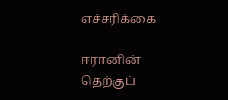எச்சரிக்கை

ஈரானின் தெற்குப்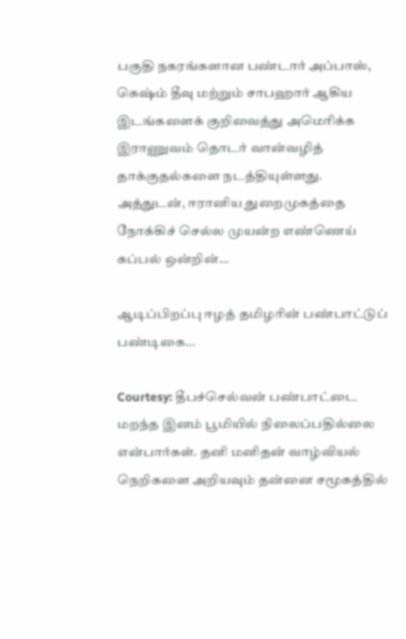பகுதி நகரங்களான பண்டார் அப்பாஸ், கெஷ்ம் தீவு மற்றும் சாபஹார் ஆகிய இடங்களைக் குறிவைத்து அமெரிக்க இராணுவம் தொடர் வான்வழித் தாக்குதல்களை நடத்தியுள்ளது. அத்துடன், ஈரானிய துறைமுகத்தை நோக்கிச் செல்ல முயன்ற எண்ணெய் கப்பல் ஒன்றின்…

ஆடிப்பிறப்பு ஈழத் தமிழரின் பண்பாட்டுப் பண்டிகை…

Courtesy: தீபச்செல்வன் பண்பாட்டை மறந்த இனம் பூமியில் நிலைப்பதில்லை என்பார்கள். தனி மனிதன் வாழ்வியல் நெறிகளை அறியவும் தன்னை சமூகத்தில்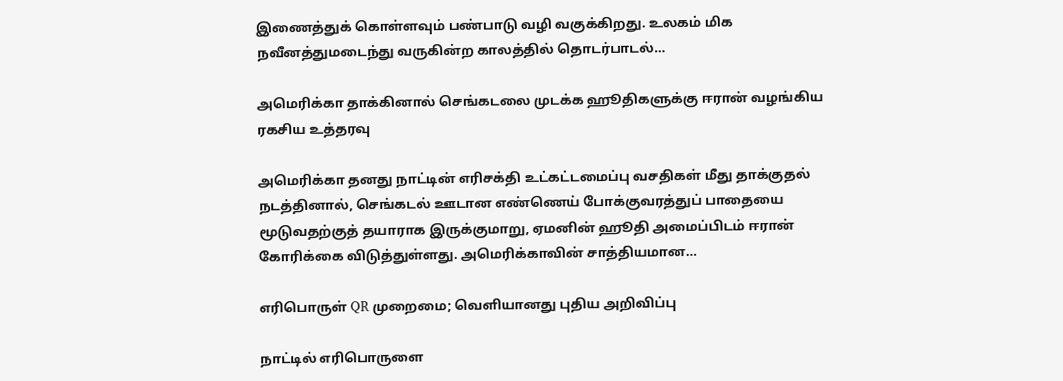இணைத்துக் கொள்ளவும் பண்பாடு வழி வகுக்கிறது. உலகம் மிக நவீனத்துமடைந்து வருகின்ற காலத்தில் தொடர்பாடல்…

அமெரிக்கா தாக்கினால் செங்கடலை முடக்க ஹூதிகளுக்கு ஈரான் வழங்கிய ரகசிய உத்தரவு

அமெரிக்கா தனது நாட்டின் எரிசக்தி உட்கட்டமைப்பு வசதிகள் மீது தாக்குதல் நடத்தினால், செங்கடல் ஊடான எண்ணெய் போக்குவரத்துப் பாதையை மூடுவதற்குத் தயாராக இருக்குமாறு, ஏமனின் ஹூதி அமைப்பிடம் ஈரான் கோரிக்கை விடுத்துள்ளது. அமெரிக்காவின் சாத்தியமான…

எரிபொருள் QR முறைமை; வௌியானது புதிய அறிவிப்பு

நாட்டில் எரிபொருளை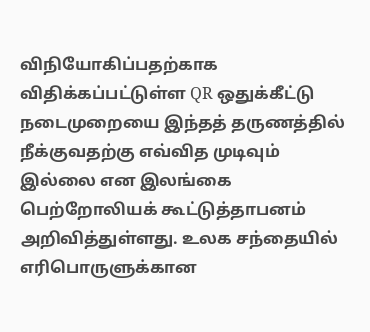விநியோகிப்பதற்காக விதிக்கப்பட்டுள்ள QR ஒதுக்கீட்டு நடைமுறையை இந்தத் தருணத்தில் நீக்குவதற்கு எவ்வித முடிவும் இல்லை என இலங்கை பெற்றோலியக் கூட்டுத்தாபனம் அறிவித்துள்ளது. உலக சந்தையில் எரிபொருளுக்கான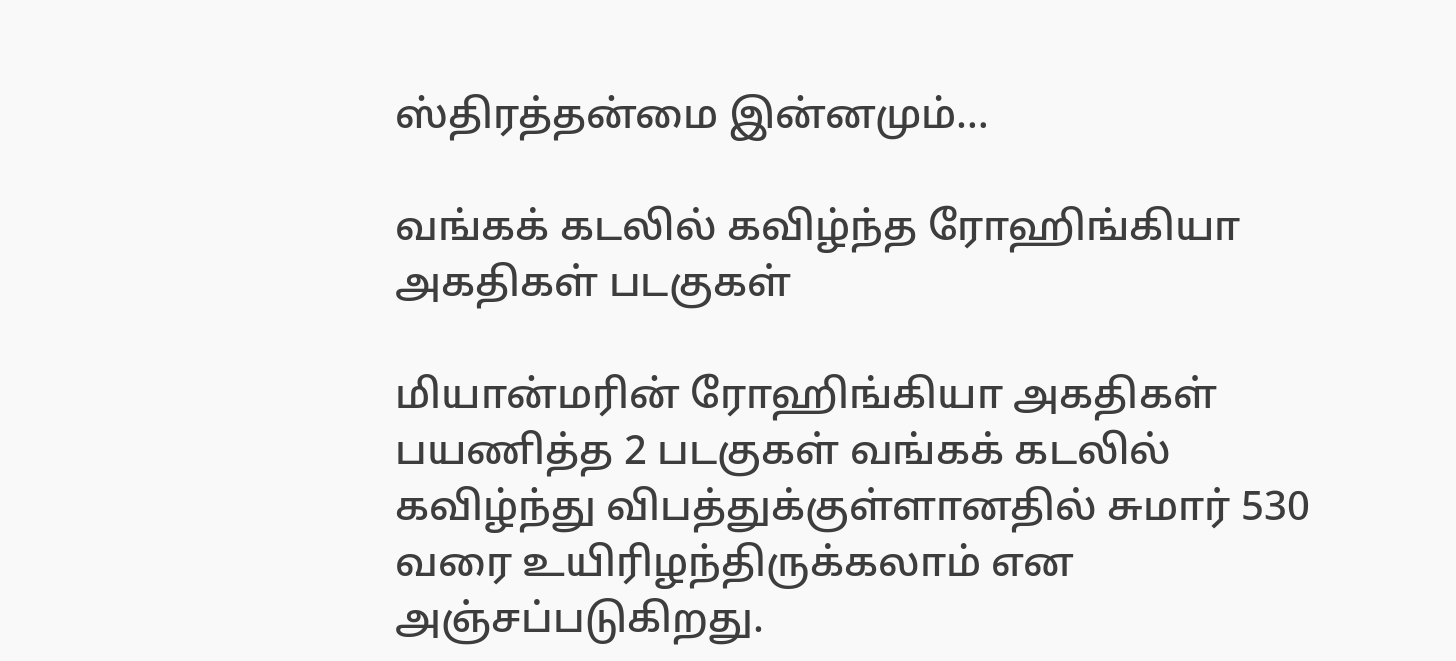ஸ்திரத்தன்மை இன்னமும்…

வங்கக் கடலில் கவிழ்ந்த ரோஹிங்கியா அகதிகள் படகுகள்

மியான்மரின் ரோஹிங்கியா அகதிகள் பயணித்த 2 படகுகள் வங்கக் கடலில் கவிழ்ந்து விபத்துக்குள்ளானதில் சுமார் 530 வரை உயிரிழந்திருக்கலாம் என அஞ்சப்படுகிறது.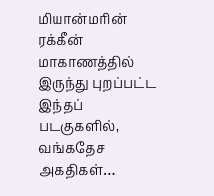மியான்மரின் ரக்கீன் மாகாணத்தில் இருந்து புறப்பட்ட இந்தப் படகுகளில், வங்கதேச அகதிகள்…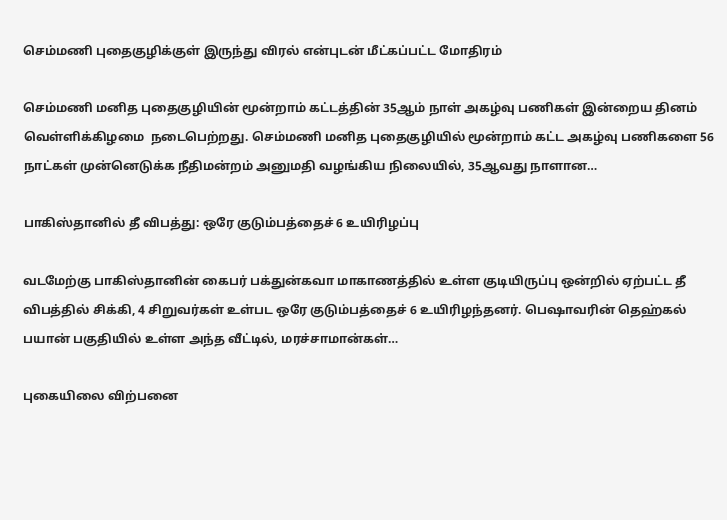செம்மணி புதைகுழிக்குள் இருந்து விரல் என்புடன் மீட்கப்பட்ட மோதிரம்

செம்மணி மனித புதைகுழியின் மூன்றாம் கட்டத்தின் 35ஆம் நாள் அகழ்வு பணிகள் இன்றைய தினம் வெள்ளிக்கிழமை  நடைபெற்றது. செம்மணி மனித புதைகுழியில் மூன்றாம் கட்ட அகழ்வு பணிகளை 56 நாட்கள் முன்னெடுக்க நீதிமன்றம் அனுமதி வழங்கிய நிலையில், 35ஆவது நாளான…

பாகிஸ்தானில் தீ விபத்து: ஒரே குடும்பத்தைச் 6 உயிரிழப்பு

வடமேற்கு பாகிஸ்தானின் கைபர் பக்துன்கவா மாகாணத்தில் உள்ள குடியிருப்பு ஒன்றில் ஏற்பட்ட தீ விபத்தில் சிக்கி, 4 சிறுவர்கள் உள்பட ஒரே குடும்பத்தைச் 6 உயிரிழந்தனர். பெஷாவரின் தெஹ்கல் பயான் பகுதியில் உள்ள அந்த வீட்டில், மரச்சாமான்கள்…

புகையிலை விற்பனை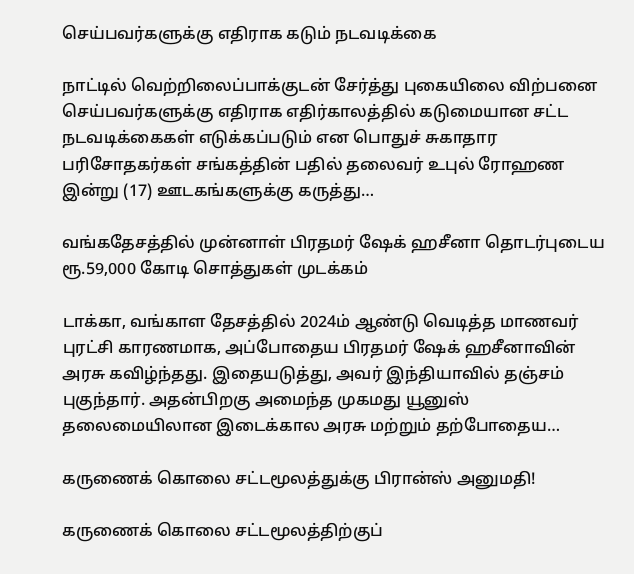செய்பவர்களுக்கு எதிராக கடும் நடவடிக்கை

நாட்டில் வெற்றிலைப்பாக்குடன் சேர்த்து புகையிலை விற்பனை செய்பவர்களுக்கு எதிராக எதிர்காலத்தில் கடுமையான சட்ட நடவடிக்கைகள் எடுக்கப்படும் என பொதுச் சுகாதார பரிசோதகர்கள் சங்கத்தின் பதில் தலைவர் உபுல் ரோஹண இன்று (17) ஊடகங்களுக்கு கருத்து…

வங்கதேசத்தில் முன்னாள் பிரதமர் ஷேக் ஹசீனா தொடர்புடைய ரூ.59,000 கோடி சொத்துகள் முடக்கம்

டாக்கா, வங்காள தேசத்தில் 2024ம் ஆண்டு வெடித்த மாணவர் புரட்சி காரணமாக, அப்போதைய பிரதமர் ஷேக் ஹசீனாவின் அரசு கவிழ்ந்தது. இதையடுத்து, அவர் இந்தியாவில் தஞ்சம் புகுந்தார். அதன்பிறகு அமைந்த முகமது யூனுஸ் தலைமையிலான இடைக்கால அரசு மற்றும் தற்போதைய…

கருணைக் கொலை சட்டமூலத்துக்கு பிரான்ஸ் அனுமதி!

கருணைக் கொலை சட்டமூலத்திற்குப்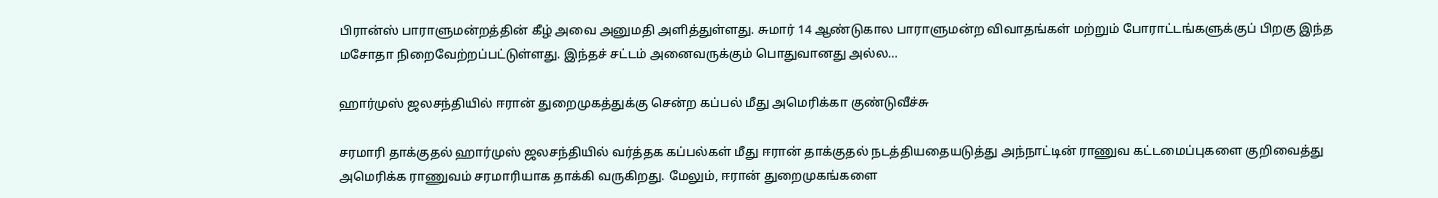பிரான்ஸ் பாராளுமன்றத்தின் கீழ் அவை அனுமதி அளித்துள்ளது. சுமார் 14 ஆண்டுகால பாராளுமன்ற விவாதங்கள் மற்றும் போராட்டங்களுக்குப் பிறகு இந்த மசோதா நிறைவேற்றப்பட்டுள்ளது. இந்தச் சட்டம் அனைவருக்கும் பொதுவானது அல்ல…

ஹார்முஸ் ஜலசந்தியில் ஈரான் துறைமுகத்துக்கு சென்ற கப்பல் மீது அமெரிக்கா குண்டுவீச்சு

சரமாரி தாக்குதல் ஹார்முஸ் ஜலசந்தியில் வர்த்தக கப்பல்கள் மீது ஈரான் தாக்குதல் நடத்தியதையடுத்து அந்நாட்டின் ராணுவ கட்டமைப்புகளை குறிவைத்து அமெரிக்க ராணுவம் சரமாரியாக தாக்கி வருகிறது. மேலும், ஈரான் துறைமுகங்களை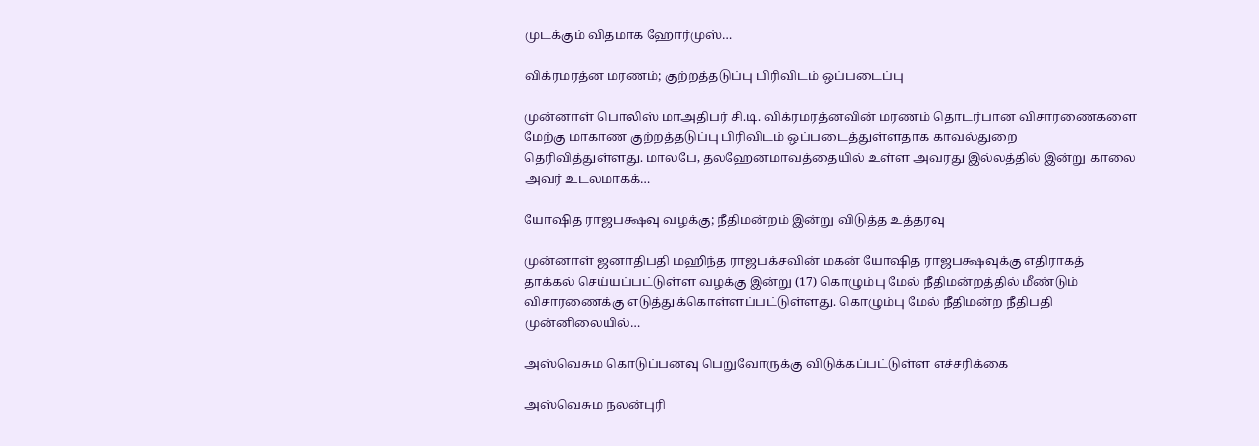முடக்கும் விதமாக ஹோர்முஸ்…

விக்ரமரத்ன மரணம்; குற்றத்தடுப்பு பிரிவிடம் ஒப்படைப்பு

முன்னாள் பொலிஸ் மாஅதிபர் சி.டி. விக்ரமரத்னவின் மரணம் தொடர்பான விசாரணைகளை மேற்கு மாகாண குற்றத்தடுப்பு பிரிவிடம் ஒப்படைத்துள்ளதாக காவல்துறை தெரிவித்துள்ளது. மாலபே, தலஹேனமாவத்தையில் உள்ள அவரது இல்லத்தில் இன்று காலை அவர் உடலமாகக்…

யோஷித ராஜபக்ஷவு வழக்கு; நீதிமன்றம் இன்று விடுத்த உத்தரவு

முன்னாள் ஜனாதிபதி மஹிந்த ராஜபக்சவின் மகன் யோஷித ராஜபக்ஷவுக்கு எதிராகத் தாக்கல் செய்யப்பட்டுள்ள வழக்கு இன்று (17) கொழும்பு மேல் நீதிமன்றத்தில் மீண்டும் விசாரணைக்கு எடுத்துக்கொள்ளப்பட்டுள்ளது. கொழும்பு மேல் நீதிமன்ற நீதிபதி முன்னிலையில்…

அஸ்வெசும கொடுப்பனவு பெறுவோருக்கு விடுக்கப்பட்டுள்ள எச்சரிக்கை

அஸ்வெசும நலன்புரி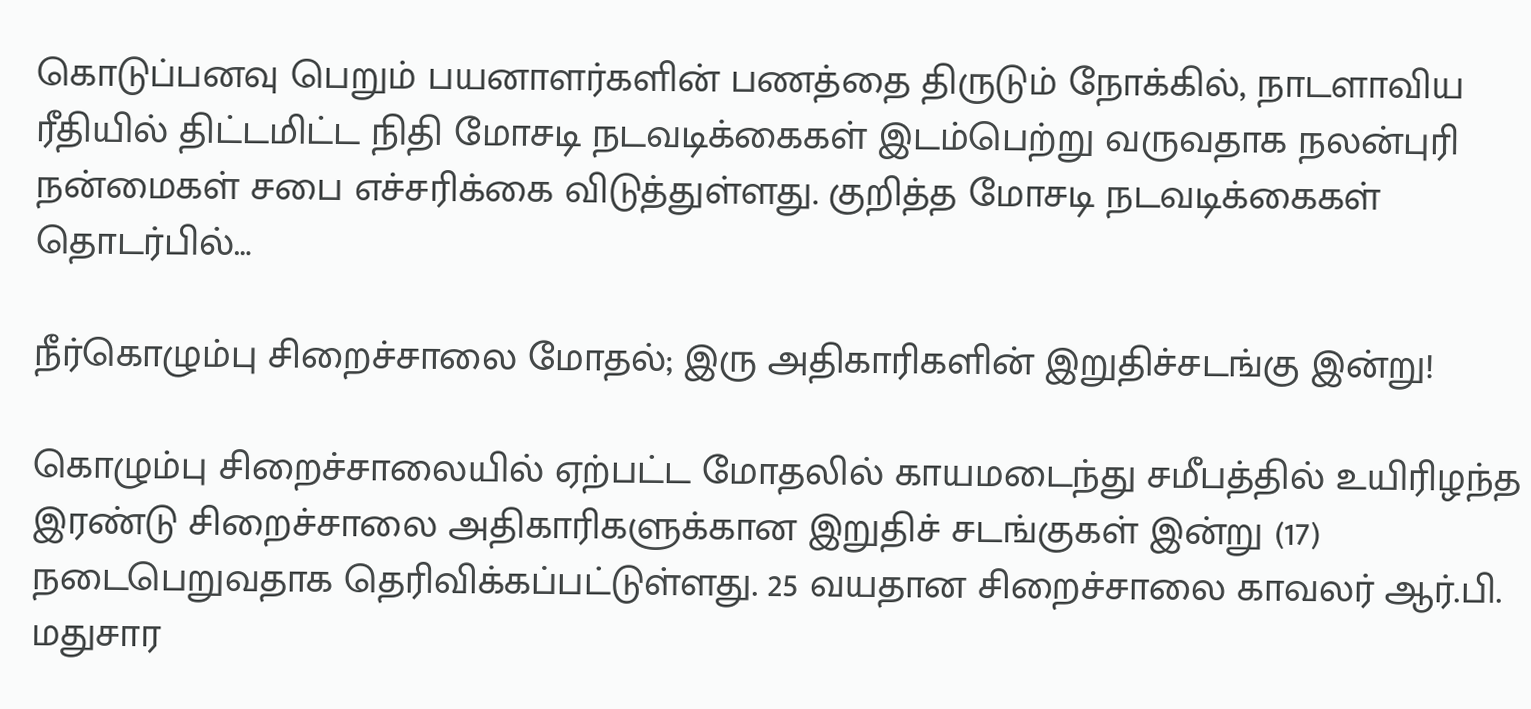கொடுப்பனவு பெறும் பயனாளர்களின் பணத்தை திருடும் நோக்கில், நாடளாவிய ரீதியில் திட்டமிட்ட நிதி மோசடி நடவடிக்கைகள் இடம்பெற்று வருவதாக நலன்புரி நன்மைகள் சபை எச்சரிக்கை விடுத்துள்ளது. குறித்த மோசடி நடவடிக்கைகள் தொடர்பில்…

நீர்கொழும்பு சிறைச்சாலை மோதல்; இரு அதிகாரிகளின் இறுதிச்சடங்கு இன்று!

கொழும்பு சிறைச்சாலையில் ஏற்பட்ட மோதலில் காயமடைந்து சமீபத்தில் உயிரிழந்த இரண்டு சிறைச்சாலை அதிகாரிகளுக்கான இறுதிச் சடங்குகள் இன்று (17) நடைபெறுவதாக தெரிவிக்கப்பட்டுள்ளது. 25 வயதான சிறைச்சாலை காவலர் ஆர்.பி. மதுசார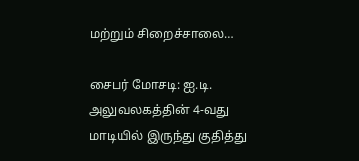மற்றும் சிறைச்சாலை…

சைபர் மோசடி: ஐ.டி. அலுவலகத்தின் 4-வது மாடியில் இருந்து குதித்து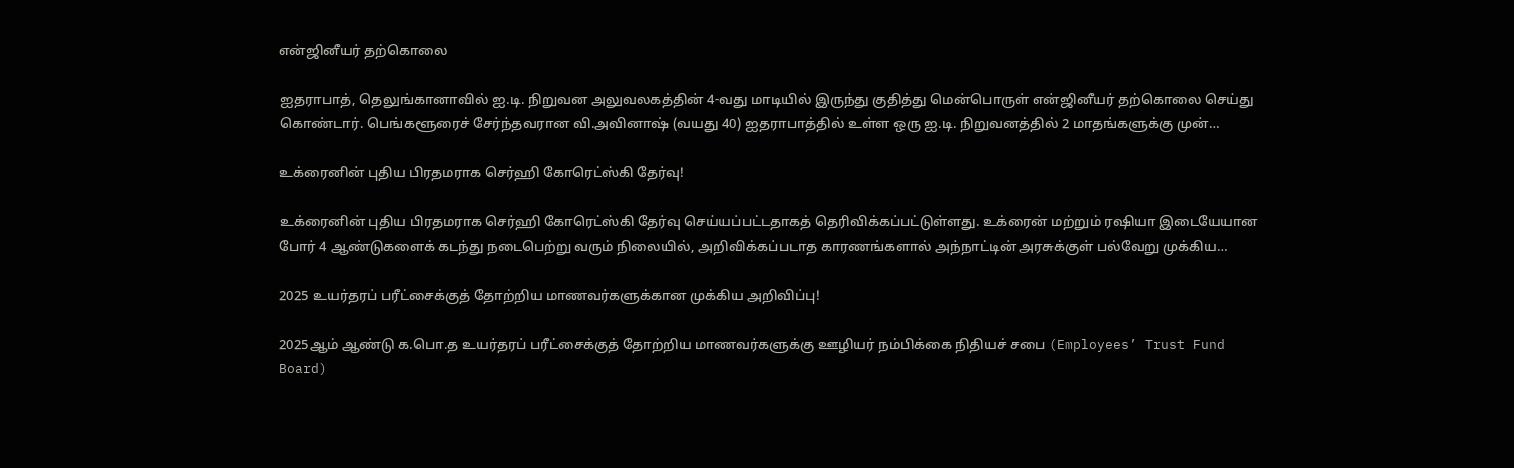என்ஜினீயர் தற்கொலை

ஐதராபாத், தெலுங்கானாவில் ஐ.டி. நிறுவன அலுவலகத்தின் 4-வது மாடியில் இருந்து குதித்து மென்பொருள் என்ஜினீயர் தற்கொலை செய்து கொண்டார். பெங்களூரைச் சேர்ந்தவரான வி.அவினாஷ் (வயது 40) ஐதராபாத்தில் உள்ள ஒரு ஐ.டி. நிறுவனத்தில் 2 மாதங்களுக்கு முன்…

உக்ரைனின் புதிய பிரதமராக செர்ஹி கோரெட்ஸ்கி தேர்வு!

உக்ரைனின் புதிய பிரதமராக செர்ஹி கோரெட்ஸ்கி தேர்வு செய்யப்பட்டதாகத் தெரிவிக்கப்பட்டுள்ளது. உக்ரைன் மற்றும் ரஷியா இடையேயான போர் 4 ஆண்டுகளைக் கடந்து நடைபெற்று வரும் நிலையில், அறிவிக்கப்படாத காரணங்களால் அந்நாட்டின் அரசுக்குள் பல்வேறு முக்கிய…

2025 உயர்தரப் பரீட்சைக்குத் தோற்றிய மாணவர்களுக்கான முக்கிய அறிவிப்பு!

2025ஆம் ஆண்டு க.பொ.த உயர்தரப் பரீட்சைக்குத் தோற்றிய மாணவர்களுக்கு ஊழியர் நம்பிக்கை நிதியச் சபை (Employees’ Trust Fund Board)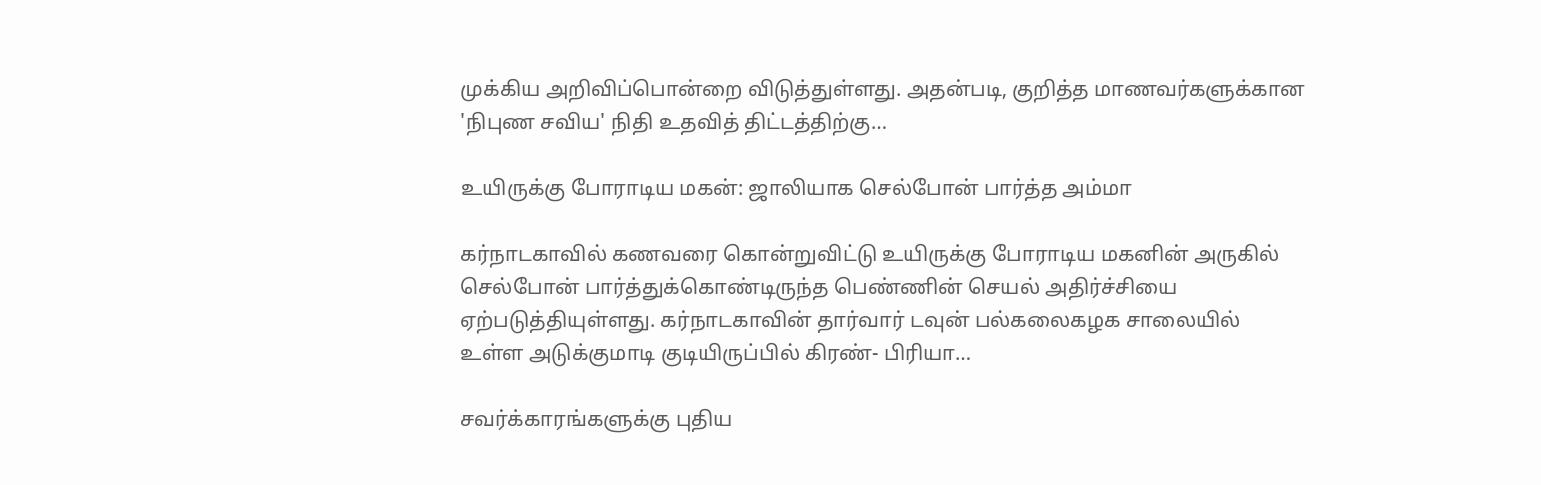முக்கிய அறிவிப்பொன்றை விடுத்துள்ளது. அதன்படி, குறித்த மாணவர்களுக்கான 'நிபுண சவிய' நிதி உதவித் திட்டத்திற்கு…

உயிருக்கு போராடிய மகன்: ஜாலியாக செல்போன் பார்த்த அம்மா

கர்நாடகாவில் கணவரை கொன்றுவிட்டு உயிருக்கு போராடிய மகனின் அருகில் செல்போன் பார்த்துக்கொண்டிருந்த பெண்ணின் செயல் அதிர்ச்சியை ஏற்படுத்தியுள்ளது. கர்நாடகாவின் தார்வார் டவுன் பல்கலைகழக சாலையில் உள்ள அடுக்குமாடி குடியிருப்பில் கிரண்- பிரியா…

சவர்க்காரங்களுக்கு புதிய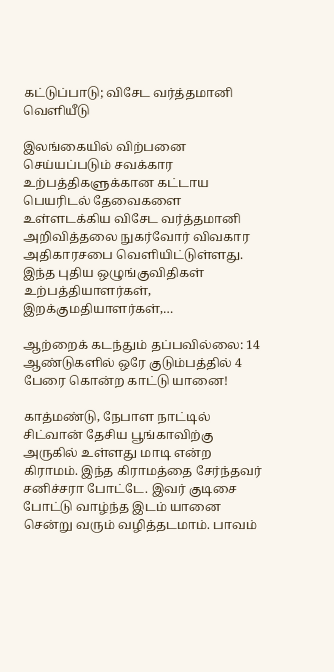கட்டுப்பாடு; விசேட வர்த்தமானி வெளியீடு

இலங்கையில் விற்பனை செய்யப்படும் சவக்கார உற்பத்திகளுக்கான கட்டாய பெயரிடல் தேவைகளை உள்ளடக்கிய விசேட வர்த்தமானி அறிவித்தலை நுகர்வோர் விவகார அதிகாரசபை வெளியிட்டுள்ளது. இந்த புதிய ஒழுங்குவிதிகள் உற்பத்தியாளர்கள், இறக்குமதியாளர்கள்,…

ஆற்றைக் கடந்தும் தப்பவில்லை: 14 ஆண்டுகளில் ஒரே குடும்பத்தில் 4 பேரை கொன்ற காட்டு யானை!

காத்மண்டு, நேபாள நாட்டில் சிட்வான் தேசிய பூங்காவிற்கு அருகில் உள்ளது மாடி என்ற கிராமம். இந்த கிராமத்தை சேர்ந்தவர் சனிச்சரா போட்டே. இவர் குடிசை போட்டு வாழ்ந்த இடம் யானை சென்று வரும் வழித்தடமாம். பாவம்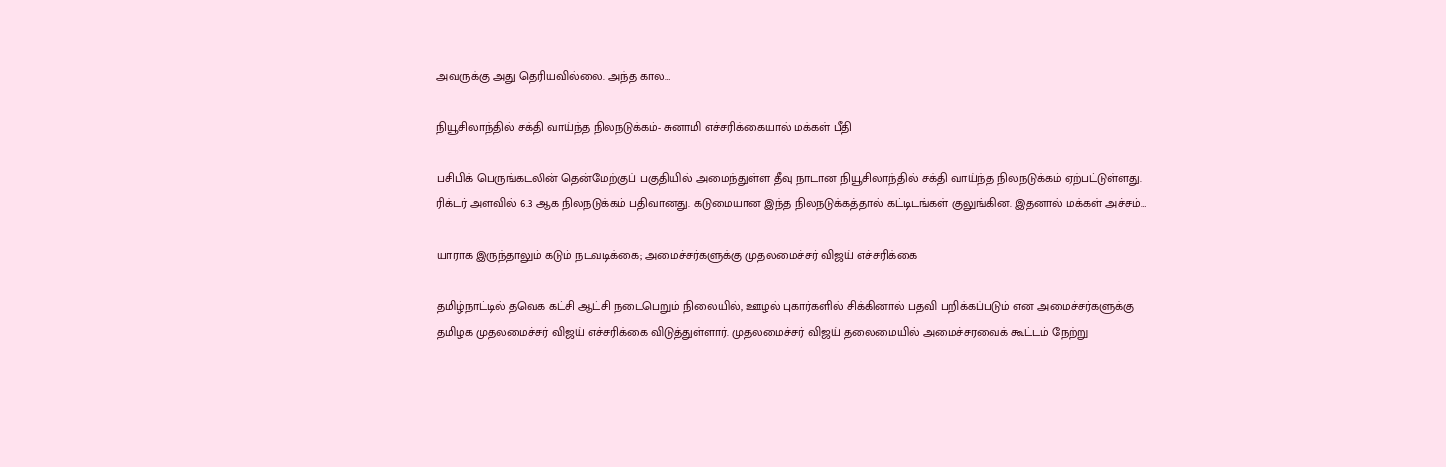அவருக்கு அது தெரியவில்லை. அந்த கால…

நியூசிலாந்தில் சக்தி வாய்ந்த நிலநடுக்கம்- சுனாமி எச்சரிக்கையால் மக்கள் பீதி

பசிபிக் பெருங்கடலின் தென்மேற்குப் பகுதியில் அமைந்துள்ள தீவு நாடான நியூசிலாந்தில் சக்தி வாய்ந்த நிலநடுக்கம் ஏற்பட்டுள்ளது. ரிக்டர் அளவில் 6.3 ஆக நிலநடுக்கம் பதிவானது. கடுமையான இந்த நிலநடுக்கத்தால் கட்டிடங்கள் குலுங்கின. இதனால் மக்கள் அச்சம்…

யாராக இருந்தாலும் கடும் நடவடிக்கை; அமைச்சர்களுக்கு முதலமைச்சர் விஜய் எச்சரிக்கை

தமிழ்நாட்டில் தவெக கட்சி ஆட்சி நடைபெறும் நிலையில், ஊழல் புகார்களில் சிக்கினால் பதவி பறிக்கப்படும் என அமைச்சர்களுக்கு தமிழக முதலமைச்சர் விஜய் எச்சரிக்கை விடுத்துள்ளார். முதலமைச்சர் விஜய் தலைமையில் அமைச்சரவைக் கூட்டம் நேற்று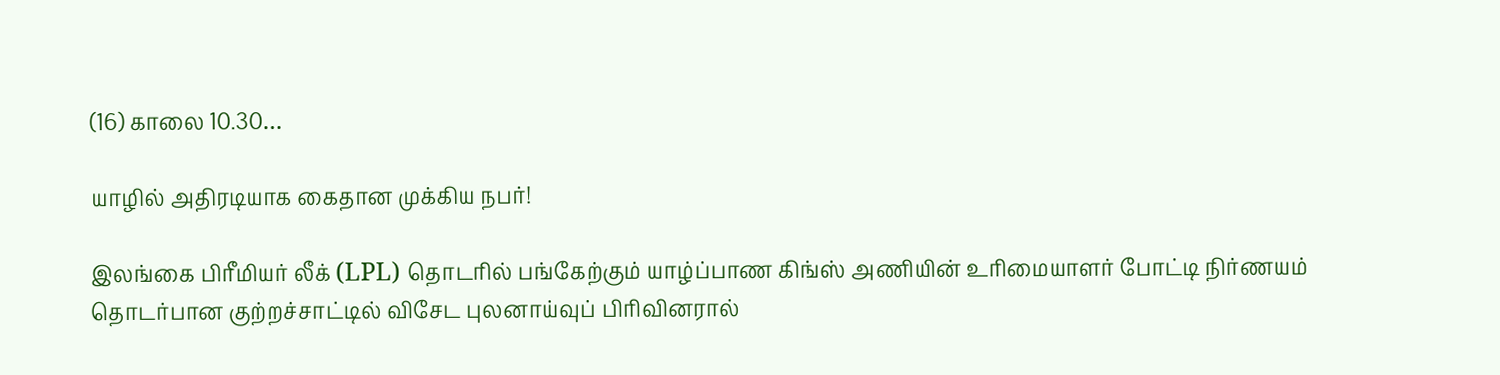(16) காலை 10.30…

யாழில் அதிரடியாக கைதான முக்கிய நபர்!

இலங்கை பிரீமியர் லீக் (LPL) தொடரில் பங்கேற்கும் யாழ்ப்பாண கிங்ஸ் அணியின் உரிமையாளர் போட்டி நிர்ணயம் தொடர்பான குற்றச்சாட்டில் விசேட புலனாய்வுப் பிரிவினரால்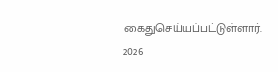கைதுசெய்யப்பட்டுள்ளார். 2026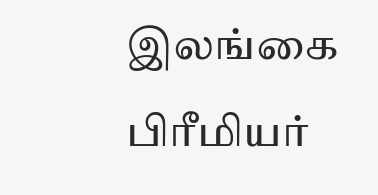இலங்கை பிரீமியர்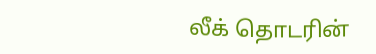லீக் தொடரின்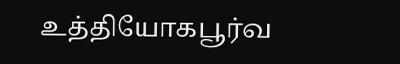உத்தியோகபூர்வ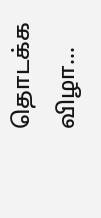தொடக்க விழா…